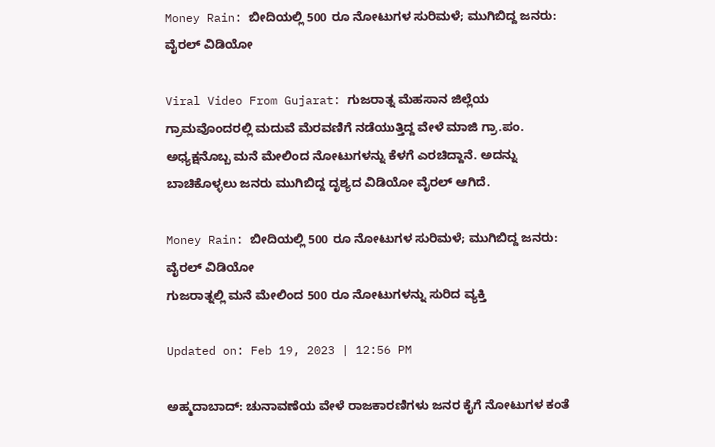Money Rain: ಬೀದಿಯಲ್ಲಿ 500 ರೂ ನೋಟುಗಳ ಸುರಿಮಳೆ; ಮುಗಿಬಿದ್ದ ಜನರು: ವೈರಲ್ ವಿಡಿಯೋ

Viral Video From Gujarat: ಗುಜರಾತ್ನ ಮೆಹಸಾನ ಜಿಲ್ಲೆಯ ಗ್ರಾಮವೊಂದರಲ್ಲಿ ಮದುವೆ ಮೆರವಣಿಗೆ ನಡೆಯುತ್ತಿದ್ದ ವೇಳೆ ಮಾಜಿ ಗ್ರಾ.ಪಂ. ಅಧ್ಯಕ್ಷನೊಬ್ಬ ಮನೆ ಮೇಲಿಂದ ನೋಟುಗಳನ್ನು ಕೆಳಗೆ ಎರಚಿದ್ದಾನೆ. ಅದನ್ನು ಬಾಚಿಕೊಳ್ಳಲು ಜನರು ಮುಗಿಬಿದ್ದ ದೃಶ್ಯದ ವಿಡಿಯೋ ವೈರಲ್ ಆಗಿದೆ.

Money Rain: ಬೀದಿಯಲ್ಲಿ 500 ರೂ ನೋಟುಗಳ ಸುರಿಮಳೆ; ಮುಗಿಬಿದ್ದ ಜನರು: ವೈರಲ್ ವಿಡಿಯೋ
ಗುಜರಾತ್ನಲ್ಲಿ ಮನೆ ಮೇಲಿಂದ 500 ರೂ ನೋಟುಗಳನ್ನು ಸುರಿದ ವ್ಯಕ್ತಿ

Updated on: Feb 19, 2023 | 12:56 PM

ಅಹ್ಮದಾಬಾದ್: ಚುನಾವಣೆಯ ವೇಳೆ ರಾಜಕಾರಣಿಗಳು ಜನರ ಕೈಗೆ ನೋಟುಗಳ ಕಂತೆ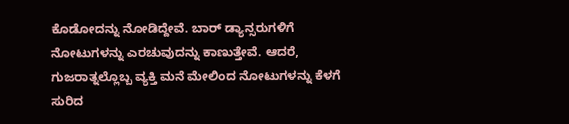ಕೊಡೋದನ್ನು ನೋಡಿದ್ದೇವೆ. ಬಾರ್ ಡ್ಯಾನ್ಸರುಗಳಿಗೆ ನೋಟುಗಳನ್ನು ಎರಚುವುದನ್ನು ಕಾಣುತ್ತೇವೆ. ಆದರೆ, ಗುಜರಾತ್ನಲ್ಲೊಬ್ಬ ವ್ಯಕ್ತಿ ಮನೆ ಮೇಲಿಂದ ನೋಟುಗಳನ್ನು ಕೆಳಗೆ ಸುರಿದ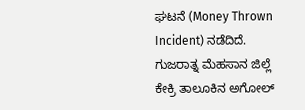ಘಟನೆ (Money Thrown Incident) ನಡೆದಿದೆ. ಗುಜರಾತ್ನ ಮೆಹಸಾನ ಜಿಲ್ಲೆ ಕೇಕ್ರಿ ತಾಲೂಕಿನ ಅಗೋಲ್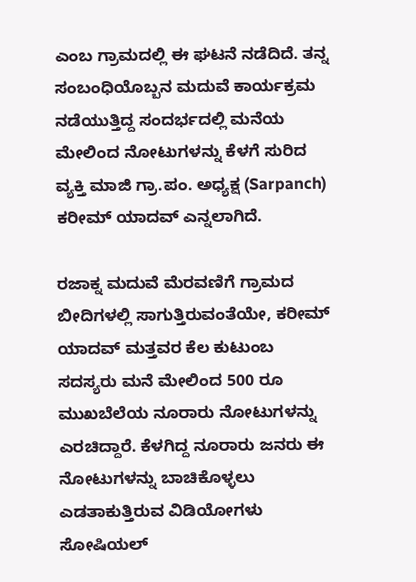ಎಂಬ ಗ್ರಾಮದಲ್ಲಿ ಈ ಘಟನೆ ನಡೆದಿದೆ. ತನ್ನ ಸಂಬಂಧಿಯೊಬ್ಬನ ಮದುವೆ ಕಾರ್ಯಕ್ರಮ ನಡೆಯುತ್ತಿದ್ದ ಸಂದರ್ಭದಲ್ಲಿ ಮನೆಯ ಮೇಲಿಂದ ನೋಟುಗಳನ್ನು ಕೆಳಗೆ ಸುರಿದ ವ್ಯಕ್ತಿ ಮಾಜಿ ಗ್ರಾ.ಪಂ. ಅಧ್ಯಕ್ಷ (Sarpanch) ಕರೀಮ್ ಯಾದವ್ ಎನ್ನಲಾಗಿದೆ.

ರಜಾಕ್ನ ಮದುವೆ ಮೆರವಣಿಗೆ ಗ್ರಾಮದ ಬೀದಿಗಳಲ್ಲಿ ಸಾಗುತ್ತಿರುವಂತೆಯೇ, ಕರೀಮ್ ಯಾದವ್ ಮತ್ತವರ ಕೆಲ ಕುಟುಂಬ ಸದಸ್ಯರು ಮನೆ ಮೇಲಿಂದ 500 ರೂ ಮುಖಬೆಲೆಯ ನೂರಾರು ನೋಟುಗಳನ್ನು ಎರಚಿದ್ದಾರೆ. ಕೆಳಗಿದ್ದ ನೂರಾರು ಜನರು ಈ ನೋಟುಗಳನ್ನು ಬಾಚಿಕೊಳ್ಳಲು ಎಡತಾಕುತ್ತಿರುವ ವಿಡಿಯೋಗಳು ಸೋಷಿಯಲ್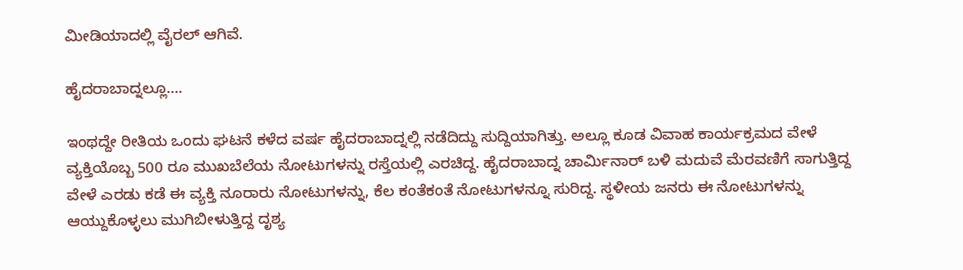ಮೀಡಿಯಾದಲ್ಲಿ ವೈರಲ್ ಆಗಿವೆ.

ಹೈದರಾಬಾದ್ನಲ್ಲೂ….

ಇಂಥದ್ದೇ ರೀತಿಯ ಒಂದು ಘಟನೆ ಕಳೆದ ವರ್ಷ ಹೈದರಾಬಾದ್ನಲ್ಲಿ ನಡೆದಿದ್ದು ಸುದ್ದಿಯಾಗಿತ್ತು. ಅಲ್ಲೂ ಕೂಡ ವಿವಾಹ ಕಾರ್ಯಕ್ರಮದ ವೇಳೆ ವ್ಯಕ್ತಿಯೊಬ್ಬ 500 ರೂ ಮುಖಬೆಲೆಯ ನೋಟುಗಳನ್ನು ರಸ್ತೆಯಲ್ಲಿ ಎರಚಿದ್ದ. ಹೈದರಾಬಾದ್ನ ಚಾರ್ಮಿನಾರ್ ಬಳಿ ಮದುವೆ ಮೆರವಣಿಗೆ ಸಾಗುತ್ತಿದ್ದ ವೇಳೆ ಎರಡು ಕಡೆ ಈ ವ್ಯಕ್ತಿ ನೂರಾರು ನೋಟುಗಳನ್ನು, ಕೆಲ ಕಂತೆಕಂತೆ ನೋಟುಗಳನ್ನೂ ಸುರಿದ್ದ. ಸ್ಥಳೀಯ ಜನರು ಈ ನೋಟುಗಳನ್ನು ಆಯ್ದುಕೊಳ್ಳಲು ಮುಗಿಬೀಳುತ್ತಿದ್ದ ದೃಶ್ಯ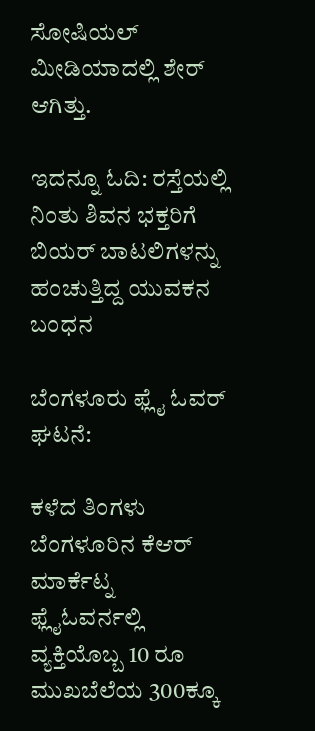ಸೋಷಿಯಲ್ ಮೀಡಿಯಾದಲ್ಲಿ ಶೇರ್ ಆಗಿತ್ತು.

ಇದನ್ನೂ ಓದಿ: ರಸ್ತೆಯಲ್ಲಿ ನಿಂತು ಶಿವನ ಭಕ್ತರಿಗೆ ಬಿಯರ್ ಬಾಟಲಿಗಳನ್ನು ಹಂಚುತ್ತಿದ್ದ ಯುವಕನ ಬಂಧನ

ಬೆಂಗಳೂರು ಫ್ಲೈ ಓವರ್ ಘಟನೆ:

ಕಳೆದ ತಿಂಗಳು ಬೆಂಗಳೂರಿನ ಕೆಆರ್ ಮಾರ್ಕೆಟ್ನ ಫ್ಲೈಓವರ್ನಲ್ಲಿ ವ್ಯಕ್ತಿಯೊಬ್ಬ 10 ರೂ ಮುಖಬೆಲೆಯ 300ಕ್ಕೂ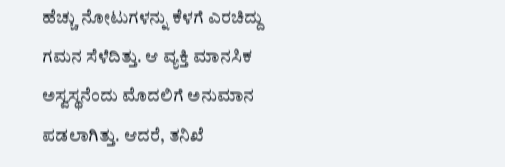ಹೆಚ್ಚು ನೋಟುಗಳನ್ನು ಕೆಳಗೆ ಎರಚಿದ್ದು ಗಮನ ಸೆಳೆದಿತ್ತು. ಆ ವ್ಯಕ್ತಿ ಮಾನಸಿಕ ಅಸ್ವಸ್ಥನೆಂದು ಮೊದಲಿಗೆ ಅನುಮಾನ ಪಡಲಾಗಿತ್ತು. ಆದರೆ, ತನಿಖೆ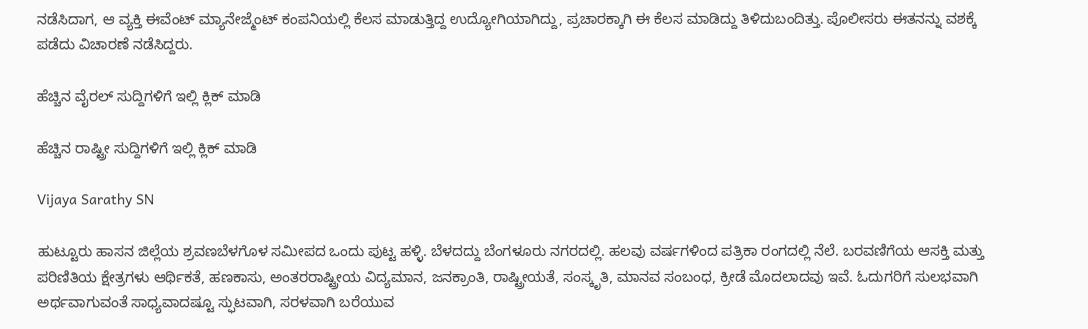ನಡೆಸಿದಾಗ, ಆ ವ್ಯಕ್ತಿ ಈವೆಂಟ್ ಮ್ಯಾನೇಜ್ಮೆಂಟ್ ಕಂಪನಿಯಲ್ಲಿ ಕೆಲಸ ಮಾಡುತ್ತಿದ್ದ ಉದ್ಯೋಗಿಯಾಗಿದ್ದು, ಪ್ರಚಾರಕ್ಕಾಗಿ ಈ ಕೆಲಸ ಮಾಡಿದ್ದು ತಿಳಿದುಬಂದಿತ್ತು. ಪೊಲೀಸರು ಈತನನ್ನು ವಶಕ್ಕೆ ಪಡೆದು ವಿಚಾರಣೆ ನಡೆಸಿದ್ದರು.

ಹೆಚ್ಚಿನ ವೈರಲ್ ಸುದ್ದಿಗಳಿಗೆ ಇಲ್ಲಿ ಕ್ಲಿಕ್ ಮಾಡಿ

ಹೆಚ್ಚಿನ ರಾಷ್ಟ್ರೀ ಸುದ್ದಿಗಳಿಗೆ ಇಲ್ಲಿ ಕ್ಲಿಕ್ ಮಾಡಿ

Vijaya Sarathy SN

ಹುಟ್ಟೂರು ಹಾಸನ ಜಿಲ್ಲೆಯ ಶ್ರವಣಬೆಳಗೊಳ ಸಮೀಪದ ಒಂದು ಪುಟ್ಟ ಹಳ್ಳಿ. ಬೆಳದದ್ದು ಬೆಂಗಳೂರು ನಗರದಲ್ಲಿ. ಹಲವು ವರ್ಷಗಳಿಂದ ಪತ್ರಿಕಾ ರಂಗದಲ್ಲಿ ನೆಲೆ. ಬರವಣಿಗೆಯ ಆಸಕ್ತಿ ಮತ್ತು ಪರಿಣಿತಿಯ ಕ್ಷೇತ್ರಗಳು ಆರ್ಥಿಕತೆ, ಹಣಕಾಸು, ಅಂತರರಾಷ್ಟ್ರೀಯ ವಿದ್ಯಮಾನ, ಜನಕ್ರಾಂತಿ, ರಾಷ್ಟ್ರೀಯತೆ, ಸಂಸ್ಕೃತಿ, ಮಾನವ ಸಂಬಂಧ, ಕ್ರೀಡೆ ಮೊದಲಾದವು ಇವೆ. ಓದುಗರಿಗೆ ಸುಲಭವಾಗಿ ಅರ್ಥವಾಗುವಂತೆ ಸಾಧ್ಯವಾದಷ್ಟೂ ಸ್ಫುಟವಾಗಿ, ಸರಳವಾಗಿ ಬರೆಯುವ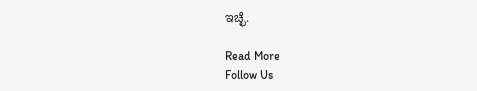ಇಚ್ಛೆ.

Read More
Follow Us